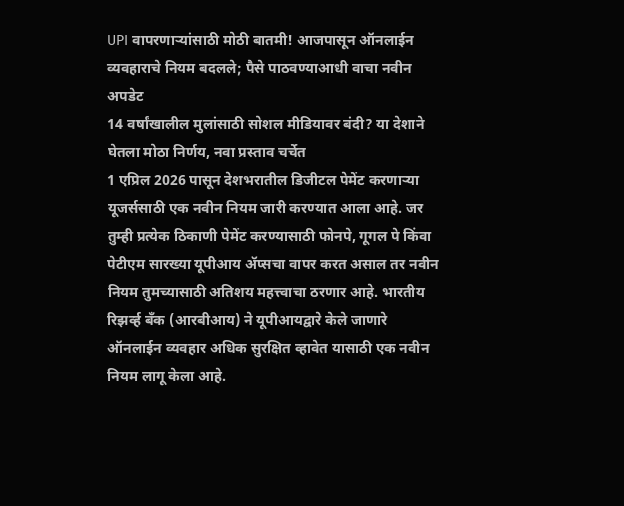UPI वापरणाऱ्यांसाठी मोठी बातमी! आजपासून ऑनलाईन व्यवहाराचे नियम बदलले; पैसे पाठवण्याआधी वाचा नवीन अपडेट
14 वर्षांखालील मुलांसाठी सोशल मीडियावर बंदी? या देशाने घेतला मोठा निर्णय, नवा प्रस्ताव चर्चेत
1 एप्रिल 2026 पासून देशभरातील डिजीटल पेमेंट करणाऱ्या यूजर्ससाठी एक नवीन नियम जारी करण्यात आला आहे. जर तुम्ही प्रत्येक ठिकाणी पेमेंट करण्यासाठी फोनपे, गूगल पे किंवा पेटीएम सारख्या यूपीआय ॲप्सचा वापर करत असाल तर नवीन नियम तुमच्यासाठी अतिशय महत्त्वाचा ठरणार आहे. भारतीय रिझर्व्ह बँक (आरबीआय) ने यूपीआयद्वारे केले जाणारे ऑनलाईन व्यवहार अधिक सुरक्षित व्हावेत यासाठी एक नवीन नियम लागू केला आहे.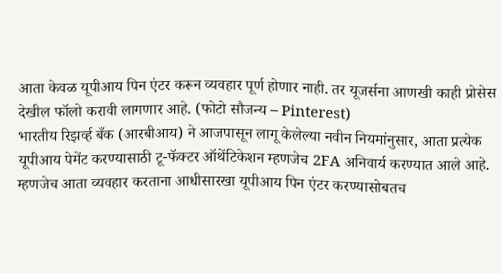आता केवळ यूपीआय पिन एंटर करून व्यवहार पूर्ण होणार नाही. तर यूजर्सना आणखी काही प्रोसेस देखील फॉलो करावी लागणार आहे. (फोटो सौजन्य – Pinterest)
भारतीय रिझर्व्ह बँक (आरबीआय) ने आजपासून लागू केलेल्या नवीन नियमांनुसार, आता प्रत्येक यूपीआय पेमेंट करण्यासाठी टू-फॅक्टर ऑथेंटिकेशन म्हणजेच 2FA अनिवार्य करण्यात आले आहे. म्हणजेच आता व्यवहार करताना आधीसारखा यूपीआय पिन एंटर करण्यासोबतच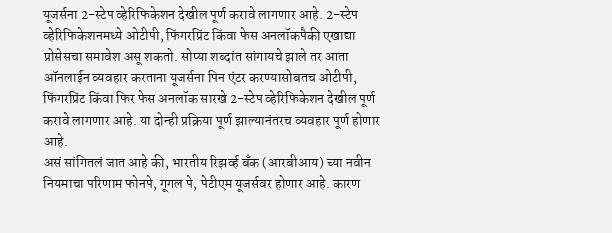यूजर्सना 2-स्टेप व्हेरिफिकेशन देखील पूर्ण करावे लागणार आहे. 2-स्टेप व्हेरिफिकेशनमध्ये ओटीपी, फिंगरप्रिंट किंवा फेस अनलॉकपैकी एखाद्या प्रोसेसचा समावेश असू शकतो. सोप्या शब्दांत सांगायचे झाले तर आता ऑनलाईन व्यवहार करताना यूजर्सना पिन एंटर करण्यासोबतच ओटीपी, फिंगरप्रिंट किंवा फिर फेस अनलॉक सारखे 2-स्टेप व्हेरिफिकेशन देखील पूर्ण करावे लागणार आहे. या दोन्ही प्रक्रिया पूर्ण झाल्यानंतरच व्यवहार पूर्ण होणार आहे.
असं सांगितलं जात आहे की, भारतीय रिझर्व्ह बँक (आरबीआय) च्या नवीन नियमाचा परिणाम फोनपे, गूगल पे, पेटीएम यूजर्सवर होणार आहे. कारण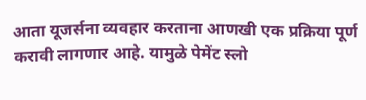आता यूजर्सना व्यवहार करताना आणखी एक प्रक्रिया पूर्ण करावी लागणार आहे. यामुळे पेमेंट स्लो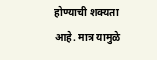होण्याची शक्यता आहे. मात्र यामुळे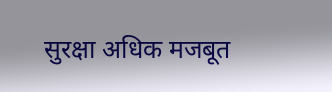सुरक्षा अधिक मजबूत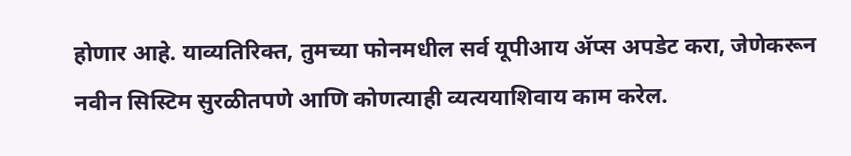होणार आहे. याव्यतिरिक्त, तुमच्या फोनमधील सर्व यूपीआय ॲप्स अपडेट करा, जेणेकरून नवीन सिस्टिम सुरळीतपणे आणि कोणत्याही व्यत्ययाशिवाय काम करेल.